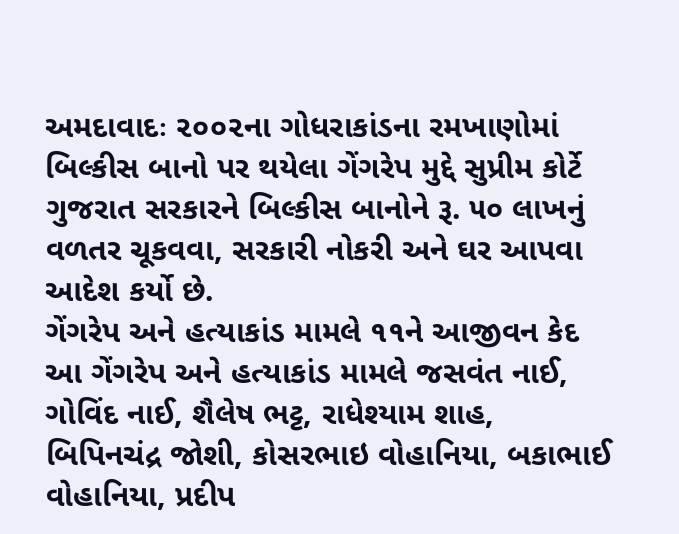અમદાવાદઃ ૨૦૦૨ના ગોધરાકાંડના રમખાણોમાં બિલ્કીસ બાનો પર થયેલા ગેંગરેપ મુદ્દે સુપ્રીમ કોર્ટે ગુજરાત સરકારને બિલ્કીસ બાનોને રૂ. ૫૦ લાખનું વળતર ચૂકવવા, સરકારી નોકરી અને ઘર આપવા આદેશ કર્યો છે.
ગેંગરેપ અને હત્યાકાંડ મામલે ૧૧ને આજીવન કેદ
આ ગેંગરેપ અને હત્યાકાંડ મામલે જસવંત નાઈ, ગોવિંદ નાઈ, શૈલેષ ભટ્ટ, રાધેશ્યામ શાહ, બિપિનચંદ્ર જોશી, કોસરભાઇ વોહાનિયા, બકાભાઈ વોહાનિયા, પ્રદીપ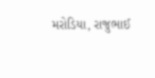મરોડિયા, રાજુભાઈ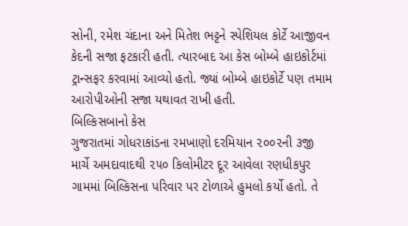સોની, રમેશ ચંદાના અને મિતેશ ભટ્ટને સ્પેશિયલ કોર્ટે આજીવન કેદની સજા ફટકારી હતી. ત્યારબાદ આ કેસ બોમ્બે હાઇકોર્ટમાં ટ્રાન્સફર કરવામાં આવ્યો હતો. જ્યાં બોમ્બે હાઇકોર્ટે પણ તમામ આરોપીઓની સજા યથાવત રાખી હતી.
બિલ્કિસબાનો કેસ
ગુજરાતમાં ગોધરાકાંડના રમખાણો દરમિયાન ૨૦૦૨ની ૩જી માર્ચે અમદાવાદથી ૨૫૦ કિલોમીટર દૂર આવેલા રણધીકપુર ગામમાં બિલ્કિસના પરિવાર પર ટોળાએ હુમલો કર્યો હતો. તે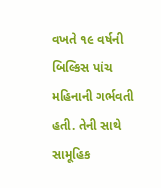વખતે ૧૯ વર્ષની બિલ્કિસ પાંચ મહિનાની ગર્ભવતી હતી. તેની સાથે સામૂહિક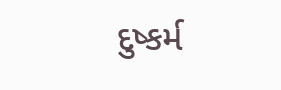દુષ્કર્મ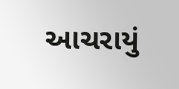આચરાયું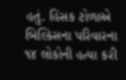હતું. હિંસક ટોળાએ બિલ્કિસના પરિવારના ૧૪ લોકોની હત્યા કરી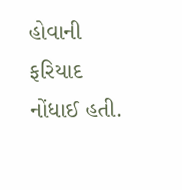હોવાની ફરિયાદ નોંધાઈ હતી.